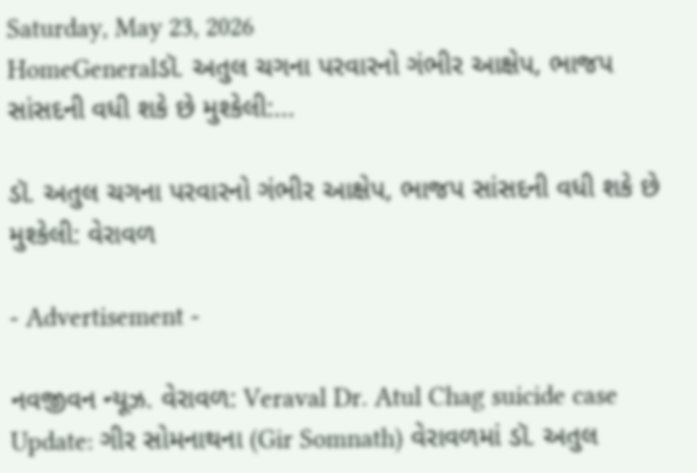Saturday, May 23, 2026
HomeGeneralડૉ. અતુલ ચગના પરવારનો ગંભીર આક્ષેપ, ભાજપ સાંસદની વધી શકે છે મુશ્કેલી:...

ડૉ. અતુલ ચગના પરવારનો ગંભીર આક્ષેપ, ભાજપ સાંસદની વધી શકે છે મુશ્કેલી: વેરાવળ

- Advertisement -

નવજીવન ન્યૂઝ. વેરાવળ: Veraval Dr. Atul Chag suicide case Update: ગીર સોમનાથના (Gir Somnath) વેરાવળમાં ડૉ. અતુલ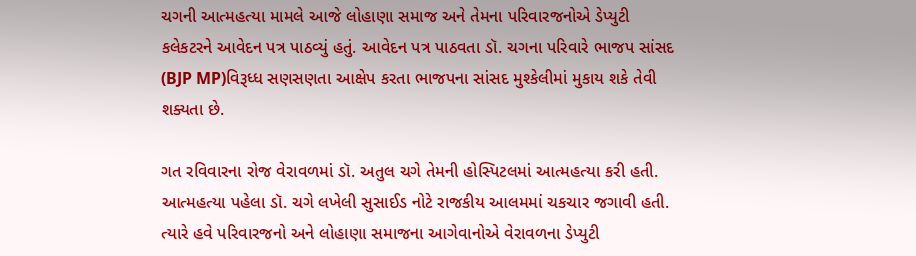ચગની આત્મહત્યા મામલે આજે લોહાણા સમાજ અને તેમના પરિવારજનોએ ડેપ્યુટી કલેકટરને આવેદન પત્ર પાઠવ્યું હતું. આવેદન પત્ર પાઠવતા ડૉ. ચગના પરિવારે ભાજપ સાંસદ (BJP MP)વિરૂધ્ધ સણસણતા આક્ષેપ કરતા ભાજપના સાંસદ મુશ્કેલીમાં મુકાય શકે તેવી શક્યતા છે.

ગત રવિવારના રોજ વેરાવળમાં ડૉ. અતુલ ચગે તેમની હોસ્પિટલમાં આત્મહત્યા કરી હતી. આત્મહત્યા પહેલા ડૉ. ચગે લખેલી સુસાઈડ નોટે રાજકીય આલમમાં ચકચાર જગાવી હતી. ત્યારે હવે પરિવારજનો અને લોહાણા સમાજના આગેવાનોએ વેરાવળના ડેપ્યુટી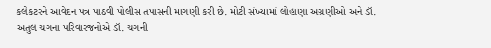કલેકટરને આવેદન પત્ર પાઠવી પોલીસ તપાસની માગણી કરી છે. મોટી સંખ્યામાં લોહાણા અગ્રણીઓ અને ડૉ. અતુલ ચગના પરિવારજનોએ ડૉ. ચગની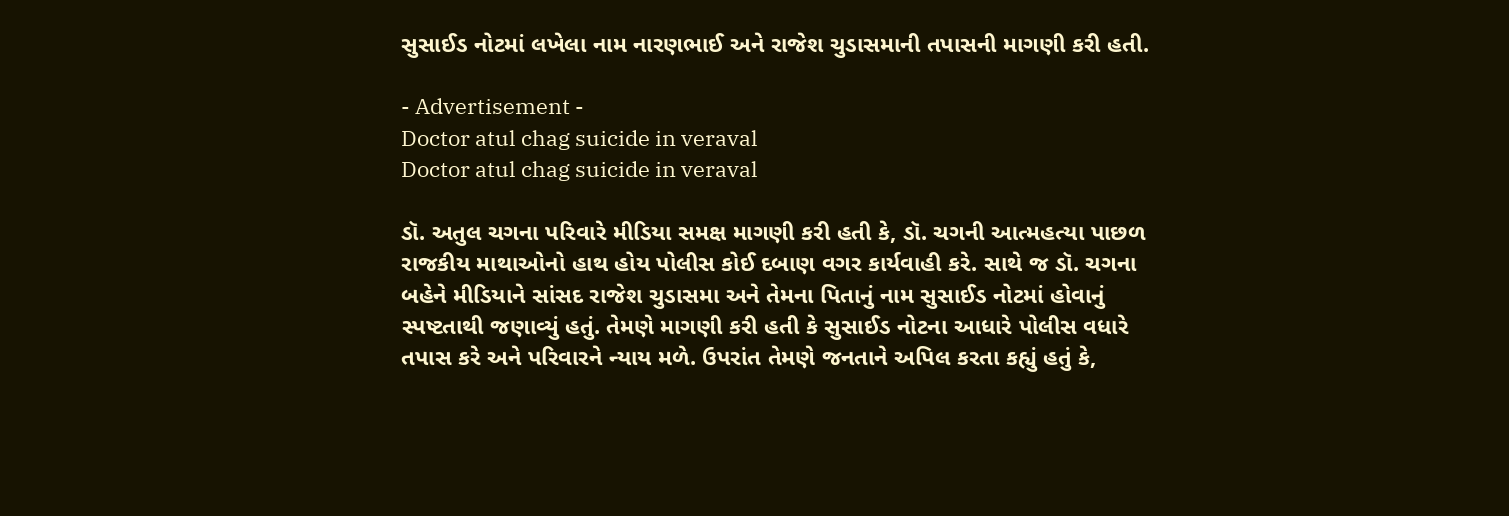સુસાઈડ નોટમાં લખેલા નામ નારણભાઈ અને રાજેશ ચુડાસમાની તપાસની માગણી કરી હતી.

- Advertisement -
Doctor atul chag suicide in veraval
Doctor atul chag suicide in veraval

ડૉ. અતુલ ચગના પરિવારે મીડિયા સમક્ષ માગણી કરી હતી કે, ડૉ. ચગની આત્મહત્યા પાછળ રાજકીય માથાઓનો હાથ હોય પોલીસ કોઈ દબાણ વગર કાર્યવાહી કરે. સાથે જ ડૉ. ચગના બહેને મીડિયાને સાંસદ રાજેશ ચુડાસમા અને તેમના પિતાનું નામ સુસાઈડ નોટમાં હોવાનું સ્પષ્ટતાથી જણાવ્યું હતું. તેમણે માગણી કરી હતી કે સુસાઈડ નોટના આધારે પોલીસ વધારે તપાસ કરે અને પરિવારને ન્યાય મળે. ઉપરાંત તેમણે જનતાને અપિલ કરતા કહ્યું હતું કે,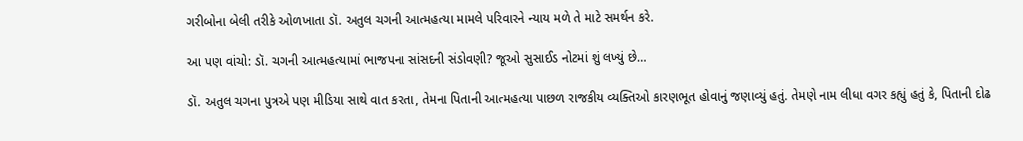ગરીબોના બેલી તરીકે ઓળખાતા ડૉ. અતુલ ચગની આત્મહત્યા મામલે પરિવારને ન્યાય મળે તે માટે સમર્થન કરે.

આ પણ વાંચો: ડૉ. ચગની આત્મહત્યામાં ભાજપના સાંસદની સંડોવણી? જૂઓ સુસાઈડ નોટમાં શું લખ્યું છે…

ડૉ. અતુલ ચગના પુત્રએ પણ મીડિયા સાથે વાત કરતા, તેમના પિતાની આત્મહત્યા પાછળ રાજકીય વ્યક્તિઓ કારણભૂત હોવાનું જણાવ્યું હતું. તેમણે નામ લીધા વગર કહ્યું હતું કે, પિતાની દોઢ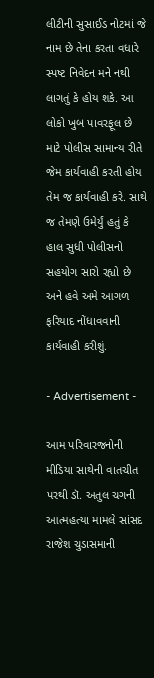લીટીની સુસાઈડ નોટમાં જે નામ છે તેના કરતા વધારે સ્પષ્ટ નિવેદન મને નથી લાગતું કે હોય શકે. આ લોકો ખુબ પાવરફૂલ છે માટે પોલીસ સામાન્ય રીતે જેમ કાર્યવાહી કરતી હોય તેમ જ કાર્યવાહી કરે. સાથે જ તેમણે ઉમેર્યું હતું કે હાલ સુધી પોલીસનો સહયોગ સારો રહ્યો છે અને હવે અમે આગળ ફરિયાદ નોંધાવવાની કાર્યવાહી કરીશું.

- Advertisement -

આમ પરિવારજનોની મીડિયા સાથેની વાતચીત પરથી ડૉ. અતુલ ચગની આત્મહત્યા મામલે સાંસદ રાજેશ ચુડાસમાની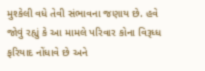મુશ્કેલી વધે તેવી સંભાવના જણાય છે. હવે જોવું રહ્યું કે આ મામલે પરિવાર કોના વિરૂધ્ધ ફરિયાદ નોંધાવે છે અને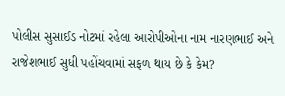પોલીસ સુસાઈડ નોટમાં રહેલા આરોપીઓના નામ નારણભાઈ અને રાજેશભાઈ સુધી પહોંચવામાં સફળ થાય છે કે કેમ?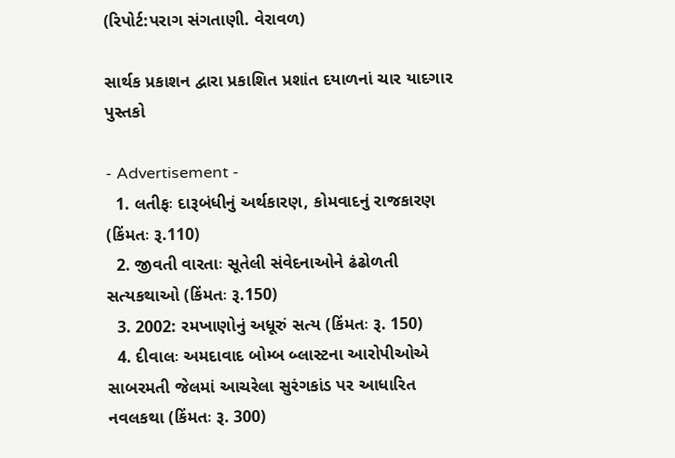(રિપોર્ટ:પરાગ સંગતાણી. વેરાવળ)

સાર્થક પ્રકાશન દ્વારા પ્રકાશિત પ્રશાંત દયાળનાં ચાર યાદગાર પુસ્તકો

- Advertisement -
  1. લતીફઃ દારૂબંધીનું અર્થકારણ, કોમવાદનું રાજકારણ (કિંમતઃ રૂ.110)
  2. જીવતી વારતાઃ સૂતેલી સંવેદનાઓને ઢંઢોળતી સત્યકથાઓ (કિંમતઃ રૂ.150)
  3. 2002: રમખાણોનું અધૂરું સત્ય (કિંમતઃ રૂ. 150)
  4. દીવાલઃ અમદાવાદ બોમ્બ બ્લાસ્ટના આરોપીઓએ સાબરમતી જેલમાં આચરેલા સુરંગકાંડ પર આધારિત નવલકથા (કિંમતઃ રૂ. 300)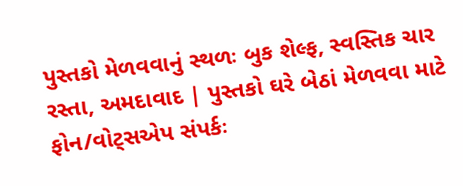પુસ્તકો મેળવવાનું સ્થળઃ બુક શેલ્ફ, સ્વસ્તિક ચાર રસ્તા, અમદાવાદ | પુસ્તકો ઘરે બેઠાં મેળવવા માટે ફોન/વોટ્સએપ સંપર્કઃ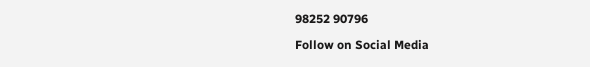98252 90796

Follow on Social Media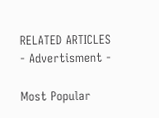RELATED ARTICLES
- Advertisment -

Most Popular